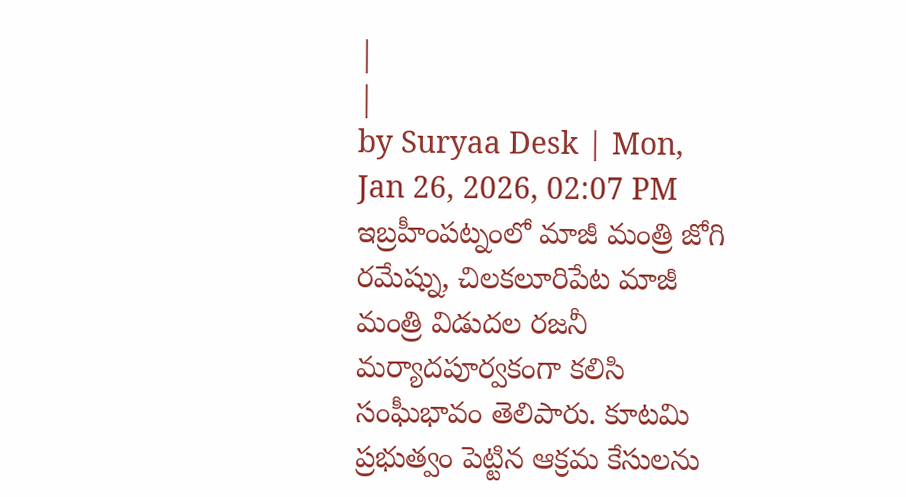|
|
by Suryaa Desk | Mon, Jan 26, 2026, 02:07 PM
ఇబ్రహీంపట్నంలో మాజీ మంత్రి జోగి రమేష్ను, చిలకలూరిపేట మాజీ మంత్రి విడుదల రజనీ మర్యాదపూర్వకంగా కలిసి సంఘీభావం తెలిపారు. కూటమి ప్రభుత్వం పెట్టిన ఆక్రమ కేసులను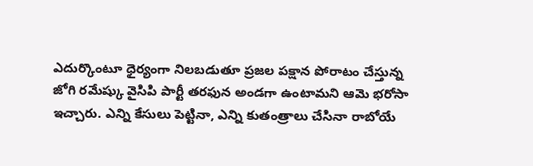ఎదుర్కొంటూ ధైర్యంగా నిలబడుతూ ప్రజల పక్షాన పోరాటం చేస్తున్న జోగి రమేష్కు వైసిపి పార్టీ తరఫున అండగా ఉంటామని ఆమె భరోసా ఇచ్చారు. ఎన్ని కేసులు పెట్టినా, ఎన్ని కుతంత్రాలు చేసినా రాబోయే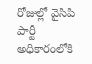రోజుల్లో వైసిపి పార్టీ అధికారంలోకి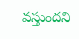వస్తుందని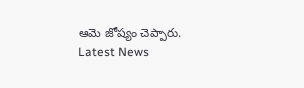ఆమె జోష్యం చెప్పారు.
Latest News